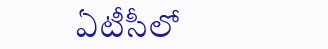ఏటీసీలో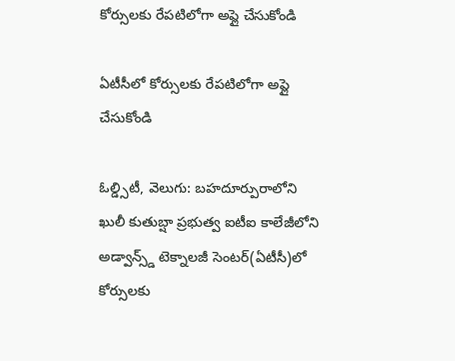కోర్సులకు రేపటిలోగా అప్లై చేసుకోండి

ఏటీసీలో కోర్సులకు రేపటిలోగా అప్లై చేసుకోండి

ఓల్డ్సిటీ, వెలుగు: బహదూర్పురాలోని ఖులీ కుతుబ్షా ప్రభుత్వ ఐటీఐ కాలేజీలోని అడ్వాన్స్డ్ టెక్నాలజీ సెంటర్(ఏటీసీ)లో కోర్సులకు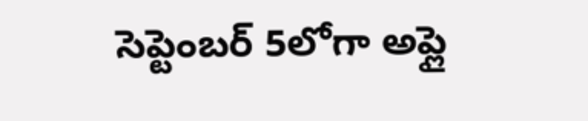సెప్టెంబర్ 5లోగా అప్లై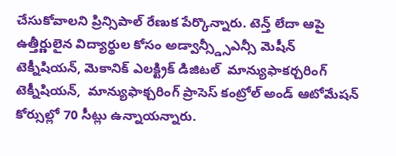చేసుకోవాలని ప్రిన్సిపాల్ రేణుక పేర్కొన్నారు. టెన్త్ లేదా ఆపై ఉత్తీర్ణులైన విద్యార్థుల కోసం అడ్వాన్స్డ్సీఎన్సీ మెషీన్ టెక్నీషియన్, మెకానిక్ ఎలక్ట్రిక్ డిజిటల్  మాన్యుఫాకర్చరింగ్  టెక్నీషియన్,  మాన్యుఫాక్చరింగ్ ప్రాసెస్ కంట్రోల్ అండ్ ఆటోమేషన్ కోర్సుల్లో 70 సీట్లు ఉన్నాయన్నారు.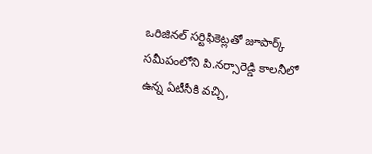ఒరిజినల్ సర్టిఫికెట్లతో జూపార్క్ సమీపంలోని పి.నర్సారెడ్డి కాలనీలో ఉన్న ఏటీసీకి వచ్చి,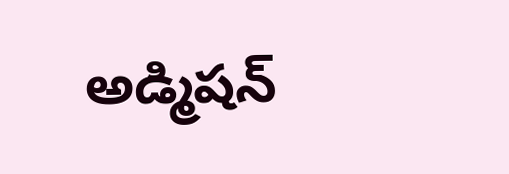అడ్మిషన్‌‌‌‌‌‌‌‌‌‌‌‌‌‌‌‌‌‌‌‌‌‌‌‌‌‌‌‌‌‌‌‌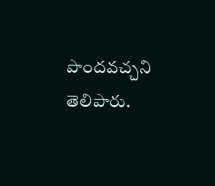పొందవచ్చని తెలిపారు.